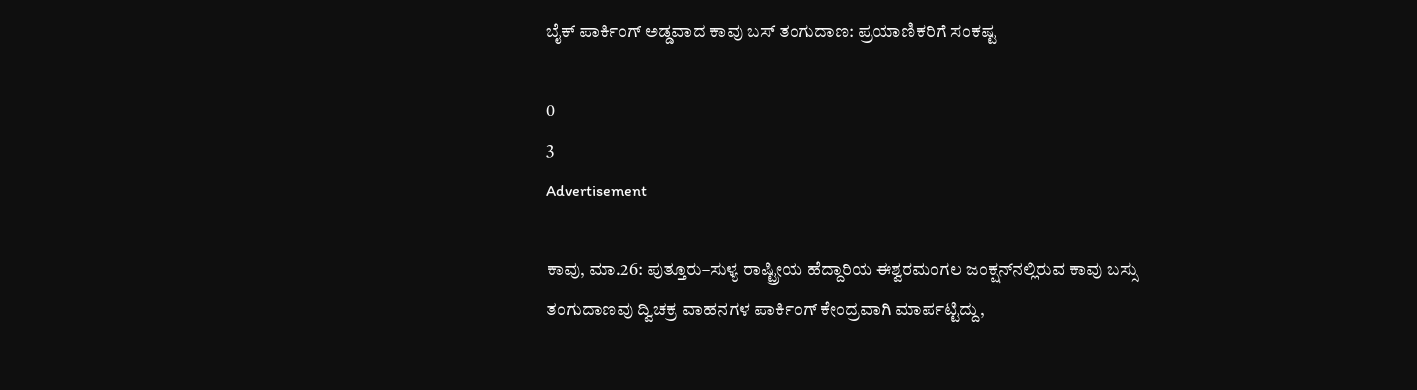ಬೈಕ್ ಪಾರ್ಕಿಂಗ್ ಅಡ್ಡವಾದ ಕಾವು ಬಸ್ ತಂಗುದಾಣ: ಪ್ರಯಾಣಿಕರಿಗೆ ಸಂಕಷ್ಟ

0
3
Advertisement

ಕಾವು, ಮಾ.26: ಪುತ್ತೂರು–ಸುಳ್ಯ ರಾಷ್ಟ್ರೀಯ ಹೆದ್ದಾರಿಯ ಈಶ್ವರಮಂಗಲ ಜಂಕ್ಷನ್‌ನಲ್ಲಿರುವ ಕಾವು ಬಸ್ಸು ತಂಗುದಾಣವು ದ್ವಿಚಕ್ರ ವಾಹನಗಳ ಪಾರ್ಕಿಂಗ್ ಕೇಂದ್ರವಾಗಿ ಮಾರ್ಪಟ್ಟಿದ್ದು,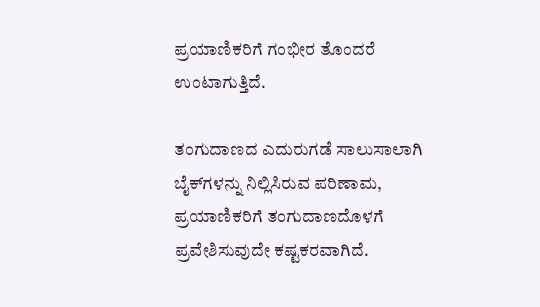ಪ್ರಯಾಣಿಕರಿಗೆ ಗಂಭೀರ ತೊಂದರೆ ಉಂಟಾಗುತ್ತಿದೆ.

ತಂಗುದಾಣದ ಎದುರುಗಡೆ ಸಾಲುಸಾಲಾಗಿ ಬೈಕ್‌ಗಳನ್ನು ನಿಲ್ಲಿಸಿರುವ ಪರಿಣಾಮ, ಪ್ರಯಾಣಿಕರಿಗೆ ತಂಗುದಾಣದೊಳಗೆ ಪ್ರವೇಶಿಸುವುದೇ ಕಷ್ಟಕರವಾಗಿದೆ.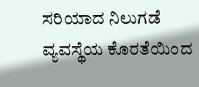ಸರಿಯಾದ ನಿಲುಗಡೆ ವ್ಯವಸ್ಥೆಯ ಕೊರತೆಯಿಂದ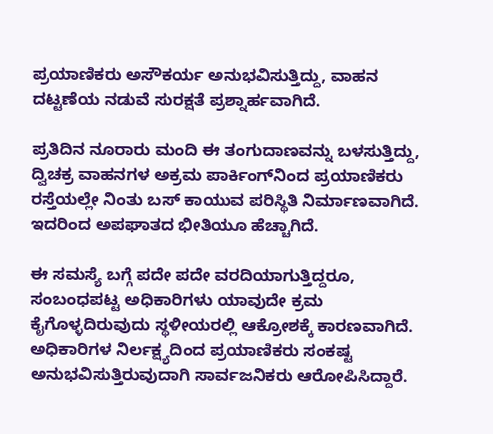ಪ್ರಯಾಣಿಕರು ಅಸೌಕರ್ಯ ಅನುಭವಿಸುತ್ತಿದ್ದು, ವಾಹನ ದಟ್ಟಣೆಯ ನಡುವೆ ಸುರಕ್ಷತೆ ಪ್ರಶ್ನಾರ್ಹವಾಗಿದೆ.

ಪ್ರತಿದಿನ ನೂರಾರು ಮಂದಿ ಈ ತಂಗುದಾಣವನ್ನು ಬಳಸುತ್ತಿದ್ದು, ದ್ವಿಚಕ್ರ ವಾಹನಗಳ ಅಕ್ರಮ ಪಾರ್ಕಿಂಗ್‌ನಿಂದ ಪ್ರಯಾಣಿಕರು ರಸ್ತೆಯಲ್ಲೇ ನಿಂತು ಬಸ್ ಕಾಯುವ ಪರಿಸ್ಥಿತಿ ನಿರ್ಮಾಣವಾಗಿದೆ. ಇದರಿಂದ ಅಪಘಾತದ ಭೀತಿಯೂ ಹೆಚ್ಚಾಗಿದೆ.

ಈ ಸಮಸ್ಯೆ ಬಗ್ಗೆ ಪದೇ ಪದೇ ವರದಿಯಾಗುತ್ತಿದ್ದರೂ, ಸಂಬಂಧಪಟ್ಟ ಅಧಿಕಾರಿಗಳು ಯಾವುದೇ ಕ್ರಮ ಕೈಗೊಳ್ಳದಿರುವುದು ಸ್ಥಳೀಯರಲ್ಲಿ ಆಕ್ರೋಶಕ್ಕೆ ಕಾರಣವಾಗಿದೆ. ಅಧಿಕಾರಿಗಳ ನಿರ್ಲಕ್ಷ್ಯದಿಂದ ಪ್ರಯಾಣಿಕರು ಸಂಕಷ್ಟ ಅನುಭವಿಸುತ್ತಿರುವುದಾಗಿ ಸಾರ್ವಜನಿಕರು ಆರೋಪಿಸಿದ್ದಾರೆ.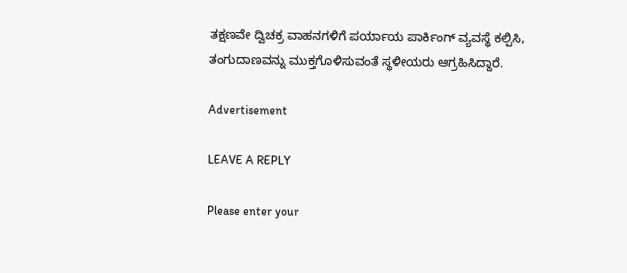ತಕ್ಷಣವೇ ದ್ವಿಚಕ್ರ ವಾಹನಗಳಿಗೆ ಪರ್ಯಾಯ ಪಾರ್ಕಿಂಗ್ ವ್ಯವಸ್ಥೆ ಕಲ್ಪಿಸಿ, ತಂಗುದಾಣವನ್ನು ಮುಕ್ತಗೊಳಿಸುವಂತೆ ಸ್ಥಳೀಯರು ಆಗ್ರಹಿಸಿದ್ದಾರೆ.

Advertisement

LEAVE A REPLY

Please enter your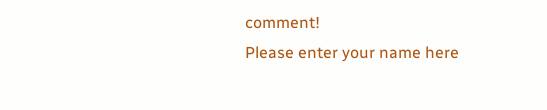comment!
Please enter your name here